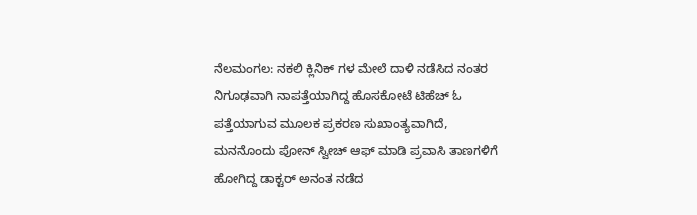ನೆಲಮಂಗಲ: ನಕಲಿ ಕ್ಲಿನಿಕ್ ಗಳ ಮೇಲೆ ದಾಳಿ ನಡೆಸಿದ ನಂತರ ನಿಗೂಢವಾಗಿ ನಾಪತ್ತೆಯಾಗಿದ್ದ ಹೊಸಕೋಟೆ ಟಿಹೆಚ್ ಓ ಪತ್ತೆಯಾಗುವ ಮೂಲಕ ಪ್ರಕರಣ ಸುಖಾಂತ್ಯವಾಗಿದೆ, ಮನನೊಂದು ಪೋನ್ ಸ್ವೀಚ್ ಆಫ್ ಮಾಡಿ ಪ್ರವಾಸಿ ತಾಣಗಳಿಗೆ ಹೋಗಿದ್ದ ಡಾಕ್ಟರ್ ಅನಂತ ನಡೆದ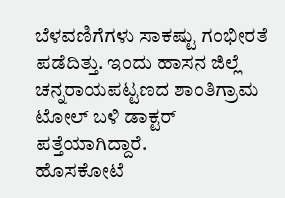ಬೆಳವಣಿಗೆಗಳು ಸಾಕಷ್ಟು ಗಂಭೀರತೆ ಪಡೆದಿತ್ತು. ಇಂದು ಹಾಸನ ಜಿಲ್ಲೆ ಚನ್ನರಾಯಪಟ್ಟಣದ ಶಾಂತಿಗ್ರಾಮ ಟೋಲ್ ಬಳಿ ಡಾಕ್ಟರ್ ಪತ್ತೆಯಾಗಿದ್ದಾರೆ.
ಹೊಸಕೋಟೆ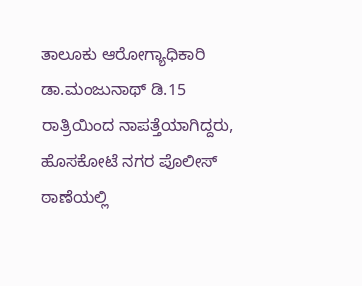ತಾಲೂಕು ಆರೋಗ್ಯಾಧಿಕಾರಿ ಡಾ.ಮಂಜುನಾಥ್ ಡಿ.15 ರಾತ್ರಿಯಿಂದ ನಾಪತ್ತೆಯಾಗಿದ್ದರು, ಹೊಸಕೋಟೆ ನಗರ ಪೊಲೀಸ್ ಠಾಣೆಯಲ್ಲಿ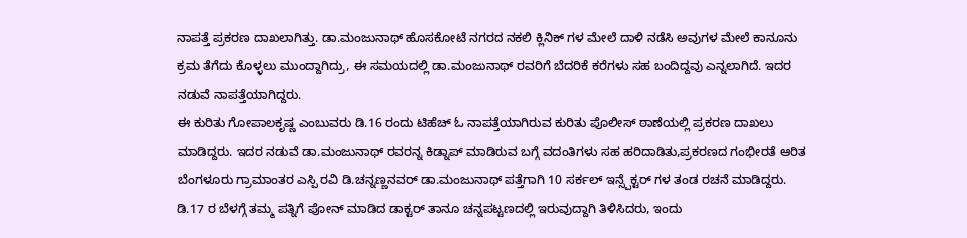ನಾಪತ್ತೆ ಪ್ರಕರಣ ದಾಖಲಾಗಿತ್ತು. ಡಾ.ಮಂಜುನಾಥ್ ಹೊಸಕೋಟೆ ನಗರದ ನಕಲಿ ಕ್ಲಿನಿಕ್ ಗಳ ಮೇಲೆ ದಾಳಿ ನಡೆಸಿ ಅವುಗಳ ಮೇಲೆ ಕಾನೂನು ಕ್ರಮ ತೆಗೆದು ಕೊಳ್ಳಲು ಮುಂದ್ದಾಗಿದ್ರು, ಈ ಸಮಯದಲ್ಲಿ ಡಾ.ಮಂಜುನಾಥ್ ರವರಿಗೆ ಬೆದರಿಕೆ ಕರೆಗಳು ಸಹ ಬಂದಿದ್ದವು ಎನ್ನಲಾಗಿದೆ. ಇದರ ನಡುವೆ ನಾಪತ್ತೆಯಾಗಿದ್ದರು.
ಈ ಕುರಿತು ಗೋಪಾಲಕೃಷ್ಣ ಎಂಬುವರು ಡಿ.16 ರಂದು ಟಿಹೆಚ್ ಓ ನಾಪತ್ತೆಯಾಗಿರುವ ಕುರಿತು ಪೊಲೀಸ್ ಠಾಣೆಯಲ್ಲಿ ಪ್ರಕರಣ ದಾಖಲು ಮಾಡಿದ್ದರು. ಇದರ ನಡುವೆ ಡಾ.ಮಂಜುನಾಥ್ ರವರನ್ನ ಕಿಡ್ನಾಪ್ ಮಾಡಿರುವ ಬಗ್ಗೆ ವದಂತಿಗಳು ಸಹ ಹರಿದಾಡಿತು,ಪ್ರಕರಣದ ಗಂಭೀರತೆ ಆರಿತ ಬೆಂಗಳೂರು ಗ್ರಾಮಾಂತರ ಎಸ್ಪಿ ರವಿ ಡಿ.ಚನ್ನಣ್ಣನವರ್ ಡಾ.ಮಂಜುನಾಥ್ ಪತ್ತೆಗಾಗಿ 10 ಸರ್ಕಲ್ ಇನ್ಸ್ಪೆಕ್ಟರ್ ಗಳ ತಂಡ ರಚನೆ ಮಾಡಿದ್ದರು.
ಡಿ.17 ರ ಬೆಳಗ್ಗೆ ತಮ್ಮ ಪತ್ನಿಗೆ ಪೋನ್ ಮಾಡಿದ ಡಾಕ್ಟರ್ ತಾನೂ ಚನ್ನಪಟ್ಟಣದಲ್ಲಿ ಇರುವುದ್ದಾಗಿ ತಿಳಿಸಿದರು, ಇಂದು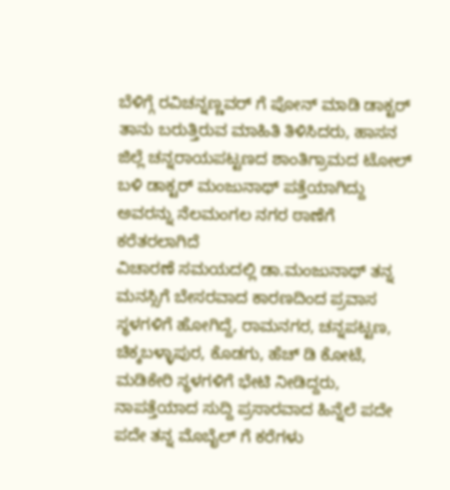ಬೆಳಿಗ್ಗೆ ರವಿಚನ್ನಣ್ಣವರ್ ಗೆ ಪೋನ್ ಮಾಡಿ ಡಾಕ್ಟರ್ ತಾನು ಬರುತ್ತಿರುವ ಮಾಹಿತಿ ತಿಳಿಸಿದರು, ಹಾಸನ ಜಿಲ್ಲೆ ಚನ್ನರಾಯಪಟ್ಟಣದ ಶಾಂತಿಗ್ರಾಮದ ಟೋಲ್ ಬಳಿ ಡಾಕ್ಟರ್ ಮಂಜುನಾಥ್ ಪತ್ತೆಯಾಗಿದ್ದು ಅವರನ್ನು ನೆಲಮಂಗಲ ನಗರ ಠಾಣೆಗೆ ಕರೆತರಲಾಗಿದೆ
ವಿಚಾರಣೆ ಸಮಯದಲ್ಲಿ ಡಾ.ಮಂಜುನಾಥ್ ತನ್ನ ಮನಸ್ಸಿಗೆ ಬೇಸರವಾದ ಕಾರಣದಿಂದ ಪ್ರವಾಸ ಸ್ಥಳಗಳಿಗೆ ಹೋಗಿದ್ದೆ, ರಾಮನಗರ, ಚನ್ನಪಟ್ಟಣ, ಚಿಕ್ಕಬಳ್ಳಾಪುರ, ಕೊಡಗು, ಹೆಚ್ ಡಿ ಕೋಟೆ, ಮಡಿಕೇರಿ ಸ್ಥಳಗಳಿಗೆ ಭೇಟಿ ನೀಡಿದ್ದರು, ನಾಪತ್ತೆಯಾದ ಸುದ್ದಿ ಪ್ರಸಾರವಾದ ಹಿನ್ನೆಲೆ ಪದೇ ಪದೇ ತನ್ನ ಮೊಬೈಲ್ ಗೆ ಕರೆಗಳು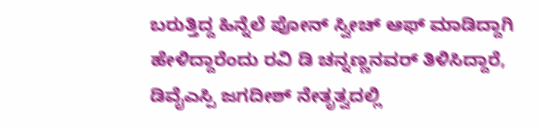ಬರುತ್ತಿದ್ದ ಹಿನ್ನೆಲೆ ಪೋನ್ ಸ್ವೀಚ್ ಆಫ್ ಮಾಡಿದ್ದಾಗಿ ಹೇಳಿದ್ದಾರೆಂದು ರವಿ ಡಿ ಚನ್ನಣ್ಣನವರ್ ತಿಳಿಸಿದ್ದಾರೆ, ಡಿವೈಎಸ್ಪಿ ಜಗದೀಶ್ ನೇತೃತ್ವದಲ್ಲಿ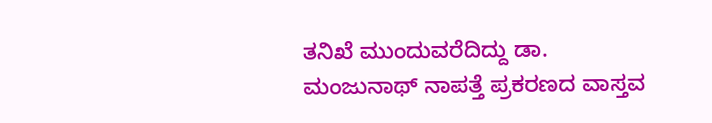ತನಿಖೆ ಮುಂದುವರೆದಿದ್ದು ಡಾ. ಮಂಜುನಾಥ್ ನಾಪತ್ತೆ ಪ್ರಕರಣದ ವಾಸ್ತವ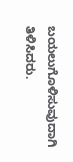ಬಯಲುಗೊಳಿಸುವುದಾಗಿ ತಿಳಿಸಿದರು.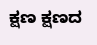ಕ್ಷಣ ಕ್ಷಣದ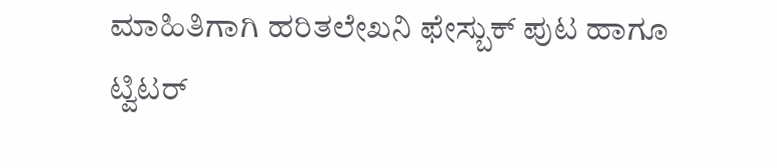ಮಾಹಿತಿಗಾಗಿ ಹರಿತಲೇಖನಿ ಫೇಸ್ಬುಕ್ ಪುಟ ಹಾಗೂ ಟ್ವಿಟರ್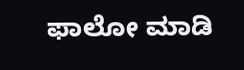ಫಾಲೋ ಮಾಡಿ